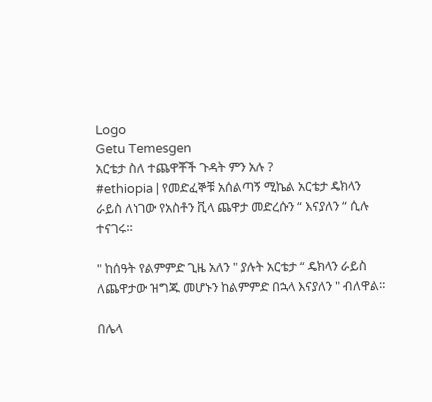Logo
Getu Temesgen
አርቴታ ስለ ተጨዋቾች ጉዳት ምን አሉ ?
#ethiopia | የመድፈኞቹ አሰልጣኝ ሚኬል አርቴታ ዴክላን ራይስ ለነገው የአስቶን ቪላ ጨዋታ መድረሱን “ እናያለን “ ሲሉ ተናገሩ።

" ከሰዓት የልምምድ ጊዜ አለን " ያሉት አርቴታ “ ዴክላን ራይስ ለጨዋታው ዝግጁ መሆኑን ከልምምድ በኋላ እናያለን " ብለዋል።

በሌላ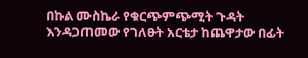በኩል ሙስኬራ የቁርጭምጭሚት ጉዳት እንዳጋጠመው የገለፁት አርቴታ ከጨዋታው በፊት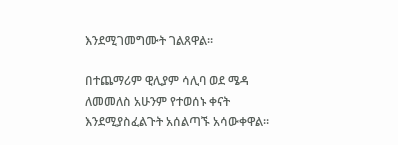እንደሚገመግሙት ገልጸዋል።

በተጨማሪም ዊሊያም ሳሊባ ወደ ሜዳ ለመመለስ አሁንም የተወሰኑ ቀናት እንደሚያስፈልጉት አሰልጣኙ አሳውቀዋል።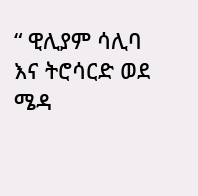“ ዊሊያም ሳሊባ እና ትሮሳርድ ወደ ሜዳ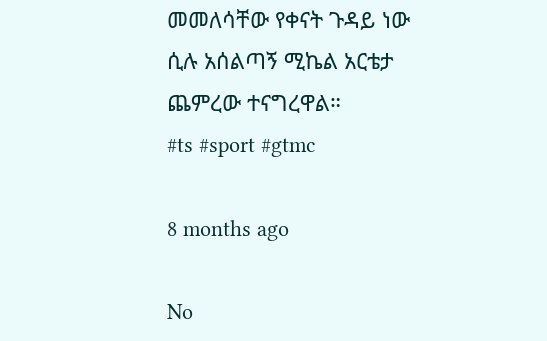መመለሳቸው የቀናት ጉዳይ ነው ሲሉ አሰልጣኝ ሚኬል አርቴታ ጨምረው ተናግረዋል።
#ts #sport #gtmc

8 months ago

No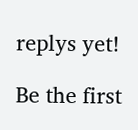replys yet!

Be the first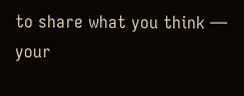to share what you think — your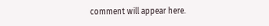comment will appear here.